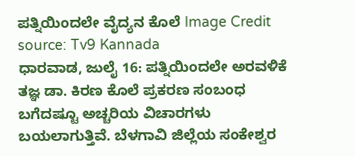ಪತ್ನಿಯಿಂದಲೇ ವೈದ್ಯನ ಕೊಲೆ Image Credit source: Tv9 Kannada
ಧಾರವಾಡ, ಜುಲೈ 16: ಪತ್ನಿಯಿಂದಲೇ ಅರವಳಿಕೆ ತಜ್ಞ ಡಾ. ಕಿರಣ ಕೊಲೆ ಪ್ರಕರಣ ಸಂಬಂಧ ಬಗೆದಷ್ಟೂ ಅಚ್ಚರಿಯ ವಿಚಾರಗಳು ಬಯಲಾಗುತ್ತಿವೆ. ಬೆಳಗಾವಿ ಜಿಲ್ಲೆಯ ಸಂಕೇಶ್ವರ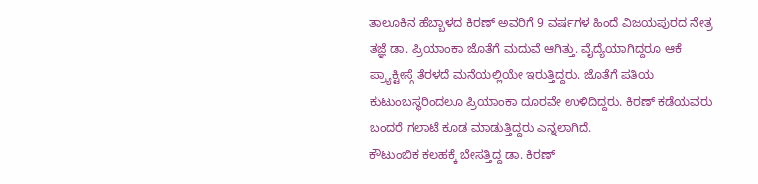ತಾಲೂಕಿನ ಹೆಬ್ಬಾಳದ ಕಿರಣ್ ಅವರಿಗೆ 9 ವರ್ಷಗಳ ಹಿಂದೆ ವಿಜಯಪುರದ ನೇತ್ರ ತಜ್ಞೆ ಡಾ. ಪ್ರಿಯಾಂಕಾ ಜೊತೆಗೆ ಮದುವೆ ಆಗಿತ್ತು. ವೈದ್ಯೆಯಾಗಿದ್ದರೂ ಆಕೆ ಪ್ರ್ಯಾಕ್ಟೀಸ್ಗೆ ತೆರಳದೆ ಮನೆಯಲ್ಲಿಯೇ ಇರುತ್ತಿದ್ದರು. ಜೊತೆಗೆ ಪತಿಯ ಕುಟುಂಬಸ್ಥರಿಂದಲೂ ಪ್ರಿಯಾಂಕಾ ದೂರವೇ ಉಳಿದಿದ್ದರು. ಕಿರಣ್ ಕಡೆಯವರು ಬಂದರೆ ಗಲಾಟೆ ಕೂಡ ಮಾಡುತ್ತಿದ್ದರು ಎನ್ನಲಾಗಿದೆ.
ಕೌಟುಂಬಿಕ ಕಲಹಕ್ಕೆ ಬೇಸತ್ತಿದ್ದ ಡಾ. ಕಿರಣ್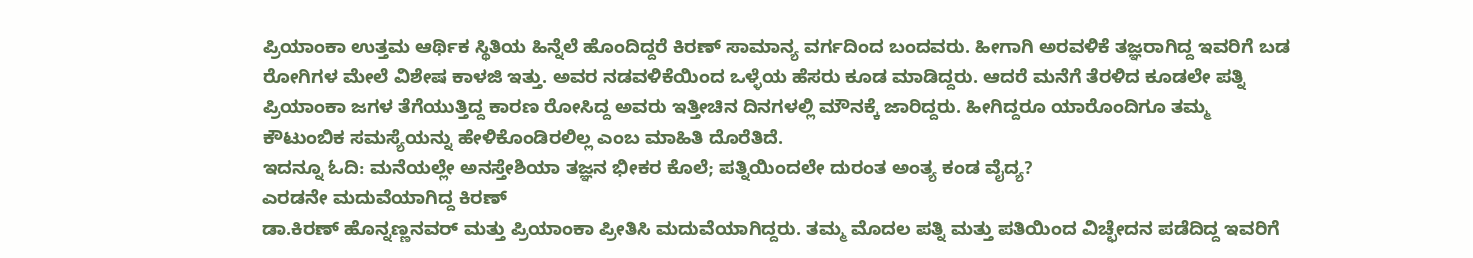ಪ್ರಿಯಾಂಕಾ ಉತ್ತಮ ಆರ್ಥಿಕ ಸ್ಥಿತಿಯ ಹಿನ್ನೆಲೆ ಹೊಂದಿದ್ದರೆ ಕಿರಣ್ ಸಾಮಾನ್ಯ ವರ್ಗದಿಂದ ಬಂದವರು. ಹೀಗಾಗಿ ಅರವಳಿಕೆ ತಜ್ಞರಾಗಿದ್ದ ಇವರಿಗೆ ಬಡ ರೋಗಿಗಳ ಮೇಲೆ ವಿಶೇಷ ಕಾಳಜಿ ಇತ್ತು. ಅವರ ನಡವಳಿಕೆಯಿಂದ ಒಳ್ಳೆಯ ಹೆಸರು ಕೂಡ ಮಾಡಿದ್ದರು. ಆದರೆ ಮನೆಗೆ ತೆರಳಿದ ಕೂಡಲೇ ಪತ್ನಿ ಪ್ರಿಯಾಂಕಾ ಜಗಳ ತೆಗೆಯುತ್ತಿದ್ದ ಕಾರಣ ರೋಸಿದ್ದ ಅವರು ಇತ್ತೀಚಿನ ದಿನಗಳಲ್ಲಿ ಮೌನಕ್ಕೆ ಜಾರಿದ್ದರು. ಹೀಗಿದ್ದರೂ ಯಾರೊಂದಿಗೂ ತಮ್ಮ ಕೌಟುಂಬಿಕ ಸಮಸ್ಯೆಯನ್ನು ಹೇಳಿಕೊಂಡಿರಲಿಲ್ಲ ಎಂಬ ಮಾಹಿತಿ ದೊರೆತಿದೆ.
ಇದನ್ನೂ ಓದಿ: ಮನೆಯಲ್ಲೇ ಅನಸ್ತೇಶಿಯಾ ತಜ್ಞನ ಭೀಕರ ಕೊಲೆ; ಪತ್ನಿಯಿಂದಲೇ ದುರಂತ ಅಂತ್ಯ ಕಂಡ ವೈದ್ಯ?
ಎರಡನೇ ಮದುವೆಯಾಗಿದ್ದ ಕಿರಣ್
ಡಾ.ಕಿರಣ್ ಹೊನ್ನಣ್ಣನವರ್ ಮತ್ತು ಪ್ರಿಯಾಂಕಾ ಪ್ರೀತಿಸಿ ಮದುವೆಯಾಗಿದ್ದರು. ತಮ್ಮ ಮೊದಲ ಪತ್ನಿ ಮತ್ತು ಪತಿಯಿಂದ ವಿಚ್ಛೇದನ ಪಡೆದಿದ್ದ ಇವರಿಗೆ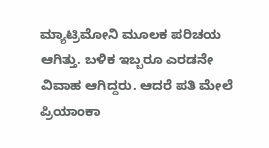ಮ್ಯಾಟ್ರಿಮೋನಿ ಮೂಲಕ ಪರಿಚಯ ಆಗಿತ್ತು. ಬಳಿಕ ಇಬ್ಬರೂ ಎರಡನೇ ವಿವಾಹ ಆಗಿದ್ದರು. ಆದರೆ ಪತಿ ಮೇಲೆ ಪ್ರಿಯಾಂಕಾ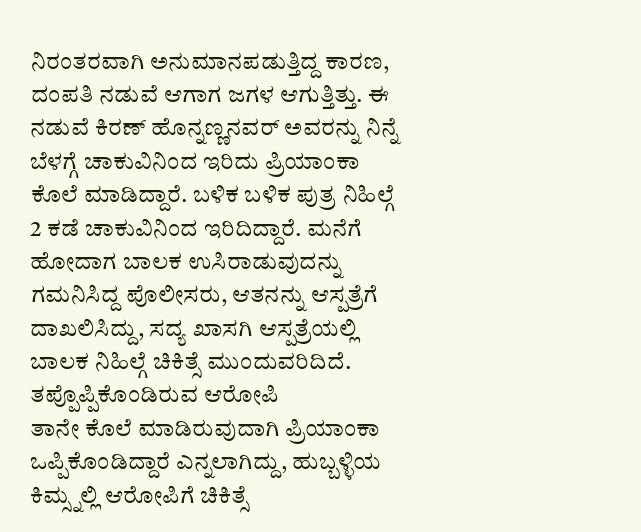ನಿರಂತರವಾಗಿ ಅನುಮಾನಪಡುತ್ತಿದ್ದ ಕಾರಣ, ದಂಪತಿ ನಡುವೆ ಆಗಾಗ ಜಗಳ ಆಗುತ್ತಿತ್ತು. ಈ ನಡುವೆ ಕಿರಣ್ ಹೊನ್ನಣ್ಣನವರ್ ಅವರನ್ನು ನಿನ್ನೆ ಬೆಳಗ್ಗೆ ಚಾಕುವಿನಿಂದ ಇರಿದು ಪ್ರಿಯಾಂಕಾ ಕೊಲೆ ಮಾಡಿದ್ದಾರೆ. ಬಳಿಕ ಬಳಿಕ ಪುತ್ರ ನಿಹಿಲ್ಗೆ 2 ಕಡೆ ಚಾಕುವಿನಿಂದ ಇರಿದಿದ್ದಾರೆ. ಮನೆಗೆ ಹೋದಾಗ ಬಾಲಕ ಉಸಿರಾಡುವುದನ್ನು ಗಮನಿಸಿದ್ದ ಪೊಲೀಸರು, ಆತನನ್ನು ಆಸ್ಪತ್ರೆಗೆ ದಾಖಲಿಸಿದ್ದು, ಸದ್ಯ ಖಾಸಗಿ ಆಸ್ಪತ್ರೆಯಲ್ಲಿ ಬಾಲಕ ನಿಹಿಲ್ಗೆ ಚಿಕಿತ್ಸೆ ಮುಂದುವರಿದಿದೆ.
ತಪ್ಪೊಪ್ಪಿಕೊಂಡಿರುವ ಆರೋಪಿ
ತಾನೇ ಕೊಲೆ ಮಾಡಿರುವುದಾಗಿ ಪ್ರಿಯಾಂಕಾ ಒಪ್ಪಿಕೊಂಡಿದ್ದಾರೆ ಎನ್ನಲಾಗಿದ್ದು, ಹುಬ್ಬಳ್ಳಿಯ ಕಿಮ್ಸ್ನಲ್ಲಿ ಆರೋಪಿಗೆ ಚಿಕಿತ್ಸೆ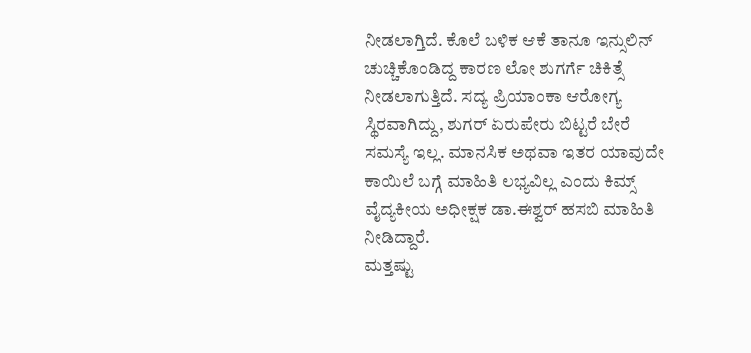ನೀಡಲಾಗ್ತಿದೆ. ಕೊಲೆ ಬಳಿಕ ಆಕೆ ತಾನೂ ಇನ್ಸುಲಿನ್ ಚುಚ್ಚಿಕೊಂಡಿದ್ದ ಕಾರಣ ಲೋ ಶುಗರ್ಗೆ ಚಿಕಿತ್ಸೆ ನೀಡಲಾಗುತ್ತಿದೆ. ಸದ್ಯ ಪ್ರಿಯಾಂಕಾ ಆರೋಗ್ಯ ಸ್ಥಿರವಾಗಿದ್ದು, ಶುಗರ್ ಏರುಪೇರು ಬಿಟ್ಟರೆ ಬೇರೆ ಸಮಸ್ಯೆ ಇಲ್ಲ. ಮಾನಸಿಕ ಅಥವಾ ಇತರ ಯಾವುದೇ ಕಾಯಿಲೆ ಬಗ್ಗೆ ಮಾಹಿತಿ ಲಭ್ಯವಿಲ್ಲ ಎಂದು ಕಿಮ್ಸ್ ವೈದ್ಯಕೀಯ ಅಧೀಕ್ಷಕ ಡಾ.ಈಶ್ವರ್ ಹಸಬಿ ಮಾಹಿತಿ ನೀಡಿದ್ದಾರೆ.
ಮತ್ತಷ್ಟು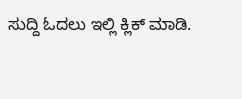ಸುದ್ದಿ ಓದಲು ಇಲ್ಲಿ ಕ್ಲಿಕ್ ಮಾಡಿ.